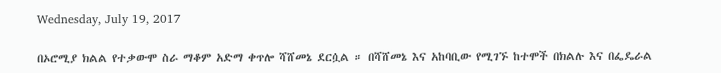Wednesday, July 19, 2017

በኦሮሚያ ክልል የተቃውሞ ስራ ማቆም አድማ ቀጥሎ ሻሸመኔ ደርሷል ። በሻሸመኔ እና አከባቢው የሚገኙ ከተሞች በክልሉ እና በፌዴራል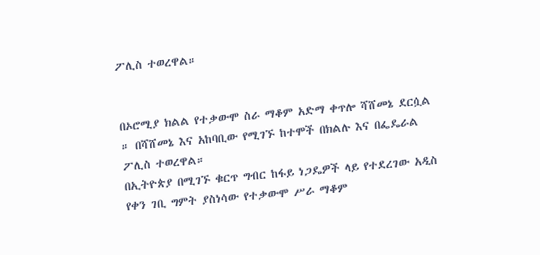ፖሊስ ተወረዋል።


በኦሮሚያ ክልል የተቃውሞ ስራ ማቆም አድማ ቀጥሎ ሻሸመኔ ደርሷል ። በሻሸመኔ እና አከባቢው የሚገኙ ከተሞች በክልሉ እና በፌዴራል ፖሊስ ተወረዋል።
በኢትዮጵያ በሚገኙ ቁርጥ ግብር ከፋይ ነጋዴዎች ላይ የተደረገው አዲስ የቀን ገቢ ግምት ያስነሳው የተቃውሞ ሥራ ማቆም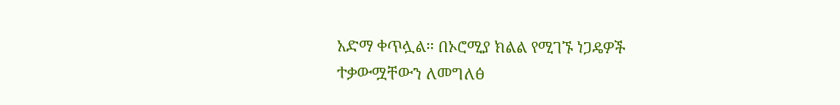አድማ ቀጥሏል። በኦሮሚያ ክልል የሚገኙ ነጋዴዎች ተቃውሟቸውን ለመግለፅ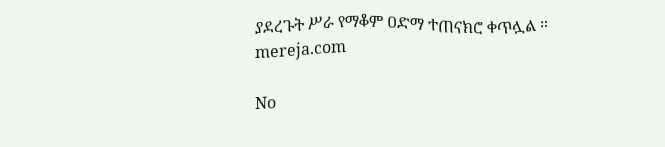ያደረጉት ሥራ የማቆም ዐድማ ተጠናክሮ ቀጥሏል ። mereja.com

No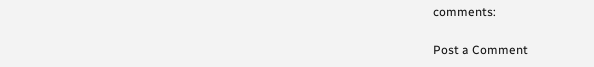comments:

Post a Comment